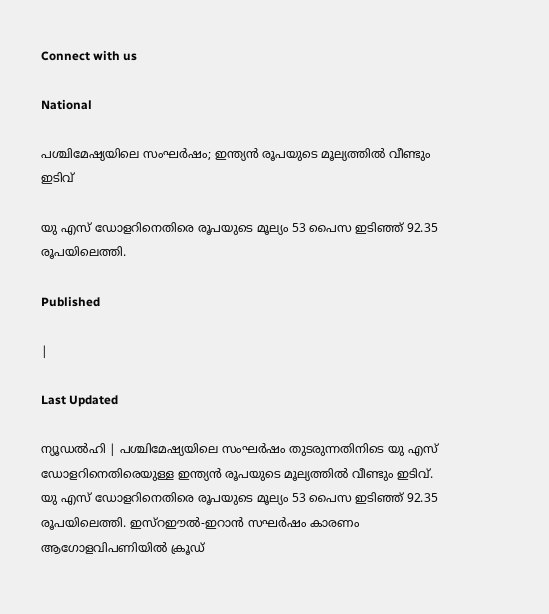Connect with us

National

പശ്ചിമേഷ്യയിലെ സംഘര്‍ഷം; ഇന്ത്യന്‍ രൂപയുടെ മൂല്യത്തില്‍ വീണ്ടും ഇടിവ്

യു എസ് ഡോളറിനെതിരെ രൂപയുടെ മൂല്യം 53 പൈസ ഇടിഞ്ഞ് 92.35 രൂപയിലെത്തി.

Published

|

Last Updated

ന്യൂഡല്‍ഹി | പശ്ചിമേഷ്യയിലെ സംഘര്‍ഷം തുടരുന്നതിനിടെ യു എസ് ഡോളറിനെതിരെയുള്ള ഇന്ത്യന്‍ രൂപയുടെ മൂല്യത്തില്‍ വീണ്ടും ഇടിവ്. യു എസ് ഡോളറിനെതിരെ രൂപയുടെ മൂല്യം 53 പൈസ ഇടിഞ്ഞ് 92.35 രൂപയിലെത്തി. ഇസ്‌റഈല്‍-ഇറാന്‍ സഘര്‍ഷം കാരണം ആഗോളവിപണിയില്‍ ക്രൂഡ്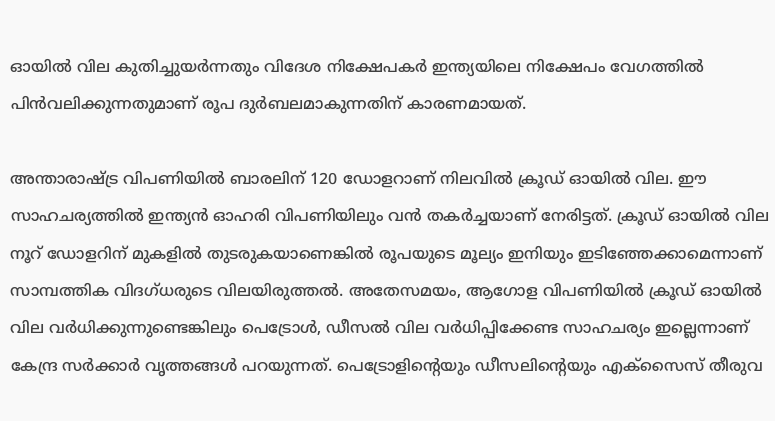ഓയില്‍ വില കുതിച്ചുയര്‍ന്നതും വിദേശ നിക്ഷേപകര്‍ ഇന്ത്യയിലെ നിക്ഷേപം വേഗത്തില്‍ പിന്‍വലിക്കുന്നതുമാണ് രൂപ ദുര്‍ബലമാകുന്നതിന് കാരണമായത്.

അന്താരാഷ്ട്ര വിപണിയില്‍ ബാരലിന് 120 ഡോളറാണ് നിലവില്‍ ക്രൂഡ് ഓയില്‍ വില. ഈ സാഹചര്യത്തില്‍ ഇന്ത്യന്‍ ഓഹരി വിപണിയിലും വന്‍ തകര്‍ച്ചയാണ് നേരിട്ടത്. ക്രൂഡ് ഓയില്‍ വില നൂറ് ഡോളറിന് മുകളില്‍ തുടരുകയാണെങ്കില്‍ രൂപയുടെ മൂല്യം ഇനിയും ഇടിഞ്ഞേക്കാമെന്നാണ് സാമ്പത്തിക വിദഗ്ധരുടെ വിലയിരുത്തല്‍. അതേസമയം, ആഗോള വിപണിയില്‍ ക്രൂഡ് ഓയില്‍ വില വര്‍ധിക്കുന്നുണ്ടെങ്കിലും പെട്രോള്‍, ഡീസല്‍ വില വര്‍ധിപ്പിക്കേണ്ട സാഹചര്യം ഇല്ലെന്നാണ് കേന്ദ്ര സര്‍ക്കാര്‍ വൃത്തങ്ങള്‍ പറയുന്നത്. പെട്രോളിന്റെയും ഡീസലിന്റെയും എക്‌സൈസ് തീരുവ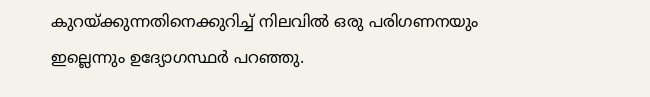കുറയ്ക്കുന്നതിനെക്കുറിച്ച് നിലവില്‍ ഒരു പരിഗണനയും ഇല്ലെന്നും ഉദ്യോഗസ്ഥര്‍ പറഞ്ഞു.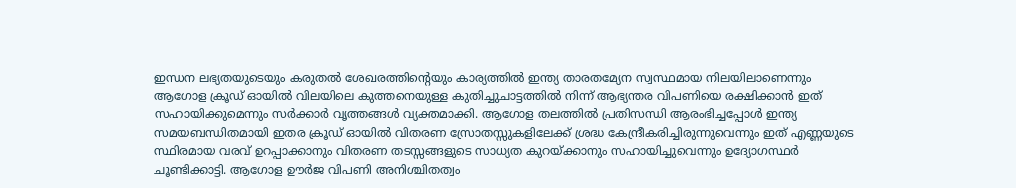ഇന്ധന ലഭ്യതയുടെയും കരുതല്‍ ശേഖരത്തിന്റെയും കാര്യത്തില്‍ ഇന്ത്യ താരതമ്യേന സ്വസ്ഥമായ നിലയിലാണെന്നും ആഗോള ക്രൂഡ് ഓയില്‍ വിലയിലെ കുത്തനെയുള്ള കുതിച്ചുചാട്ടത്തില്‍ നിന്ന് ആഭ്യന്തര വിപണിയെ രക്ഷിക്കാന്‍ ഇത് സഹായിക്കുമെന്നും സര്‍ക്കാര്‍ വൃത്തങ്ങള്‍ വ്യക്തമാക്കി. ആഗോള തലത്തില്‍ പ്രതിസന്ധി ആരംഭിച്ചപ്പോള്‍ ഇന്ത്യ സമയബന്ധിതമായി ഇതര ക്രൂഡ് ഓയില്‍ വിതരണ സ്രോതസ്സുകളിലേക്ക് ശ്രദ്ധ കേന്ദ്രീകരിച്ചിരുന്നുവെന്നും ഇത് എണ്ണയുടെ സ്ഥിരമായ വരവ് ഉറപ്പാക്കാനും വിതരണ തടസ്സങ്ങളുടെ സാധ്യത കുറയ്ക്കാനും സഹായിച്ചുവെന്നും ഉദ്യോഗസ്ഥര്‍ ചൂണ്ടിക്കാട്ടി. ആഗോള ഊര്‍ജ വിപണി അനിശ്ചിതത്വം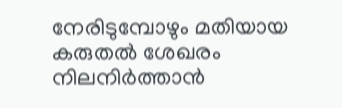നേരിടുമ്പോഴും മതിയായ കരുതല്‍ ശേഖരം നിലനിര്‍ത്താന്‍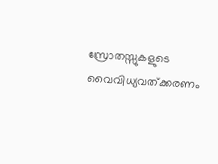സ്രോതസ്സുകളുടെ വൈവിധ്യവത്ക്കരണം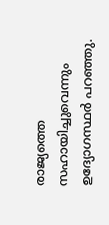രാജ്യത്തെ സഹായിച്ചുവെന്നും ഉദ്യോഗസ്ഥര്‍ പറഞ്ഞു.